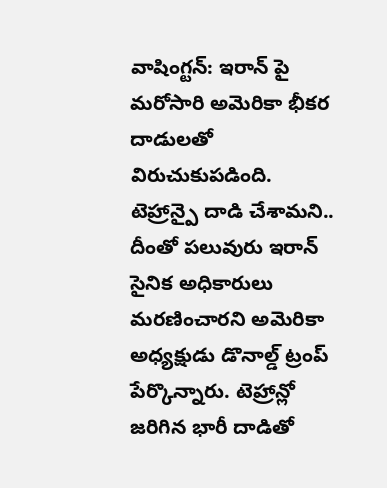వాషింగ్టన్: ఇరాన్ పై మరోసారి అమెరికా భీకర దాడులతో విరుచుకుపడింది. టెహ్రాన్పై దాడి చేశామని.. దీంతో పలువురు ఇరాన్ సైనిక అధికారులు మరణించారని అమెరికా అధ్యక్షుడు డొనాల్డ్ ట్రంప్ పేర్కొన్నారు. టెహ్రాన్లో జరిగిన భారీ దాడితో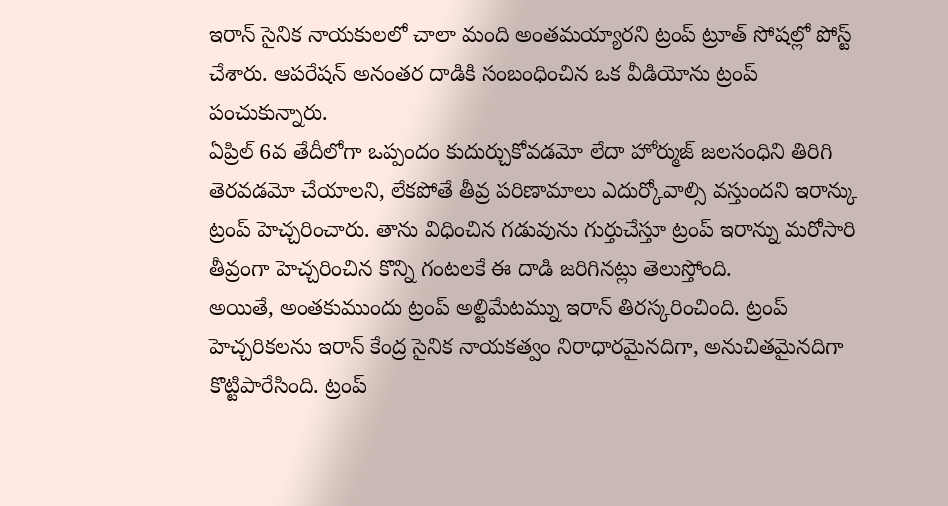ఇరాన్ సైనిక నాయకులలో చాలా మంది అంతమయ్యారని ట్రంప్ ట్రూత్ సోషల్లో పోస్ట్ చేశారు. ఆపరేషన్ అనంతర దాడికి సంబంధించిన ఒక వీడియోను ట్రంప్ పంచుకున్నారు.
ఏప్రిల్ 6వ తేదీలోగా ఒప్పందం కుదుర్చుకోవడమో లేదా హోర్ముజ్ జలసంధిని తిరిగి తెరవడమో చేయాలని, లేకపోతే తీవ్ర పరిణామాలు ఎదుర్కోవాల్సి వస్తుందని ఇరాన్కు ట్రంప్ హెచ్చరించారు. తాను విధించిన గడువును గుర్తుచేస్తూ ట్రంప్ ఇరాన్ను మరోసారి తీవ్రంగా హెచ్చరించిన కొన్ని గంటలకే ఈ దాడి జరిగినట్లు తెలుస్తోంది.
అయితే, అంతకుముందు ట్రంప్ అల్టిమేటమ్ను ఇరాన్ తిరస్కరించింది. ట్రంప్ హెచ్చరికలను ఇరాన్ కేంద్ర సైనిక నాయకత్వం నిరాధారమైనదిగా, అనుచితమైనదిగా కొట్టిపారేసింది. ట్రంప్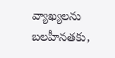వ్యాఖ్యలను బలహీనతకు,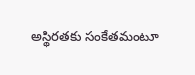అస్థిరతకు సంకేతమంటూ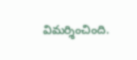విమర్శించింది.